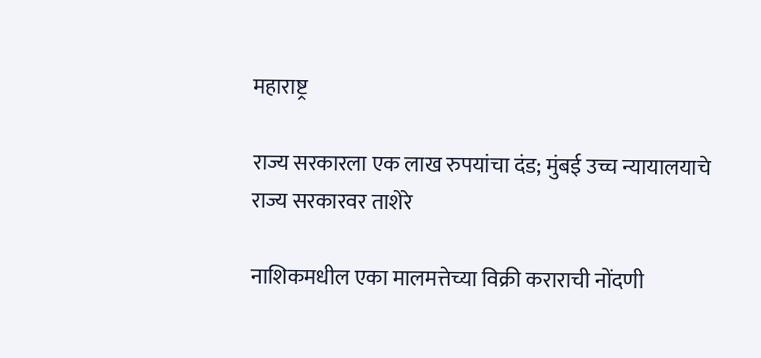महाराष्ट्र

राज्य सरकारला एक लाख रुपयांचा दंड; मुंबई उच्च न्यायालयाचे राज्य सरकारवर ताशेरे

नाशिकमधील एका मालमत्तेच्या विक्री कराराची नोंदणी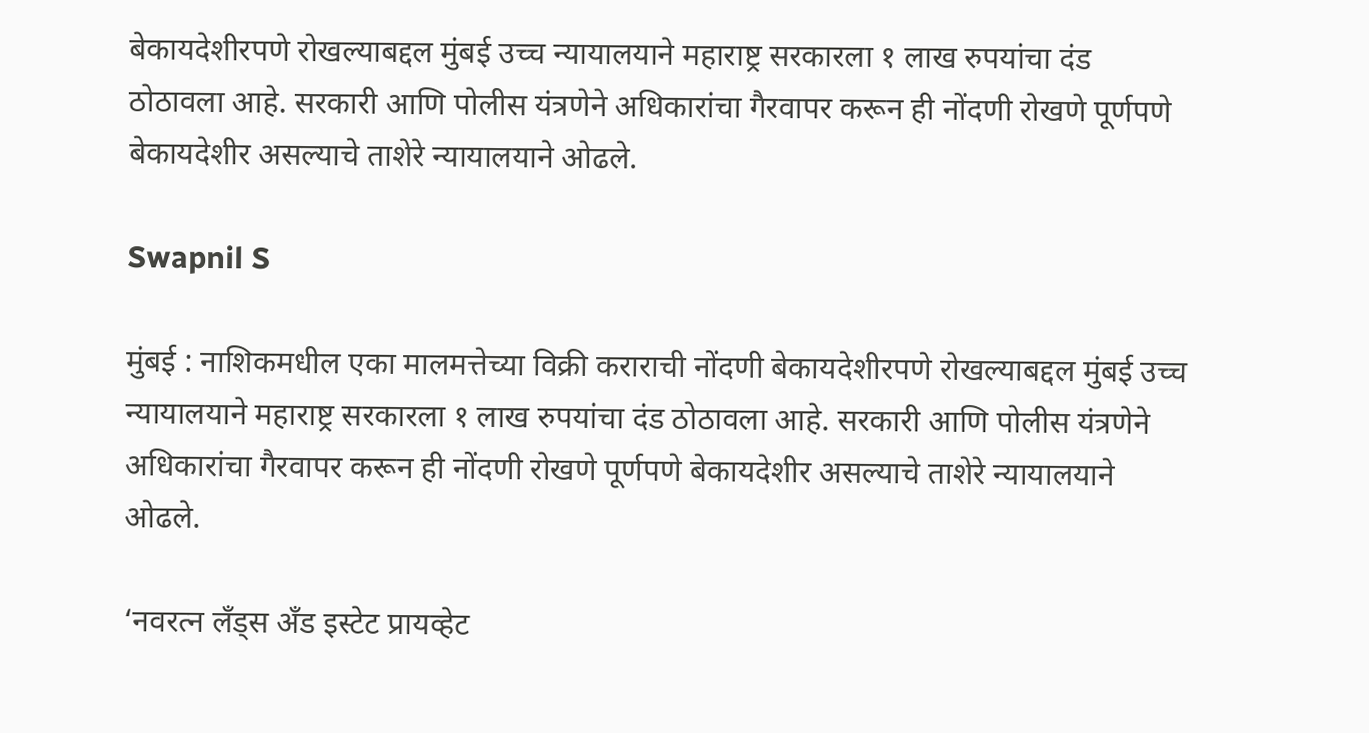बेकायदेशीरपणे रोखल्याबद्दल मुंबई उच्च न्यायालयाने महाराष्ट्र सरकारला १ लाख रुपयांचा दंड ठोठावला आहे. सरकारी आणि पोलीस यंत्रणेने अधिकारांचा गैरवापर करून ही नोंदणी रोखणे पूर्णपणे बेकायदेशीर असल्याचे ताशेरे न्यायालयाने ओढले.

Swapnil S

मुंबई : नाशिकमधील एका मालमत्तेच्या विक्री कराराची नोंदणी बेकायदेशीरपणे रोखल्याबद्दल मुंबई उच्च न्यायालयाने महाराष्ट्र सरकारला १ लाख रुपयांचा दंड ठोठावला आहे. सरकारी आणि पोलीस यंत्रणेने अधिकारांचा गैरवापर करून ही नोंदणी रोखणे पूर्णपणे बेकायदेशीर असल्याचे ताशेरे न्यायालयाने ओढले.

‘नवरत्न लँड्स अँड इस्टेट प्रायव्हेट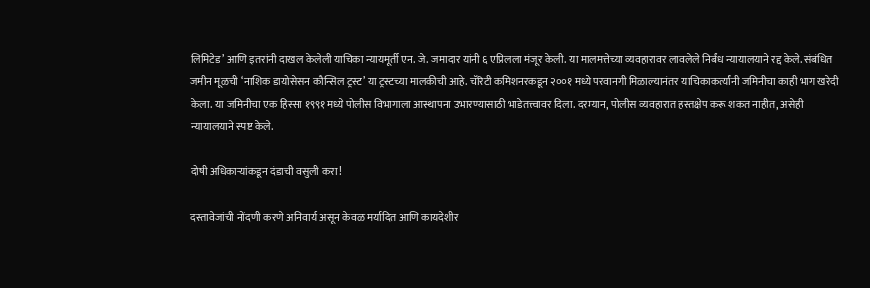लिमिटेड’ आणि इतरांनी दाखल केलेली याचिका न्यायमूर्ती एन. जे. जमादार यांनी ६ एप्रिलला मंजूर केली. या मालमत्तेच्या व्यवहारावर लावलेले निर्बंध न्यायालयाने रद्द केले. संबंधित जमीन मूळची ‘नाशिक डायोसेसन कौन्सिल ट्रस्ट’ या ट्रस्टच्या मालकीची आहे. चॅरिटी कमिशनरकडून २००१ मध्ये परवानगी मिळाल्यानंतर याचिकाकर्त्यांनी जमिनीचा काही भाग खरेदी केला. या जमिनीचा एक हिस्सा १९९१ मध्ये पोलीस विभागाला आस्थापना उभारण्यासाठी भाडेतत्त्वावर दिला. दरम्यान, पोलीस व्यवहारात हस्तक्षेप करू शकत नाहीत, असेही न्यायालयाने स्पष्ट केले.

दोषी अधिकाऱ्यांकडून दंडाची वसुली करा!

दस्तावेजांची नोंदणी करणे अनिवार्य असून केवळ मर्यादित आणि कायदेशीर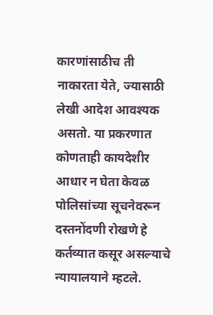कारणांसाठीच ती नाकारता येते, ज्यासाठी लेखी आदेश आवश्यक असतो. या प्रकरणात कोणताही कायदेशीर आधार न घेता केवळ पोलिसांच्या सूचनेवरून दस्तनोंदणी रोखणे हे कर्तव्यात कसूर असल्याचे न्यायालयाने म्हटले.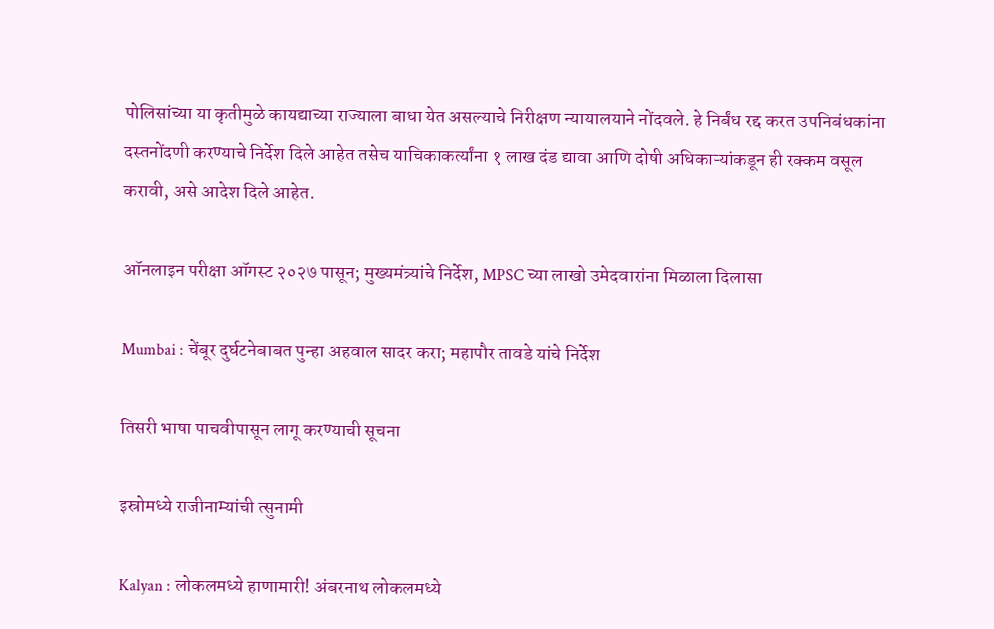पोलिसांच्या या कृतीमुळे कायद्याच्या राज्याला बाधा येत असल्याचे निरीक्षण न्यायालयाने नोंदवले. हे निर्बंध रद्द करत उपनिबंधकांना दस्तनोंदणी करण्याचे निर्देश दिले आहेत तसेच याचिकाकर्त्यांना १ लाख दंड द्यावा आणि दोषी अधिकाऱ्यांकडून ही रक्कम वसूल करावी, असे आदेश दिले आहेत.

ऑनलाइन परीक्षा ऑगस्ट २०२७ पासून; मुख्यमंत्र्यांचे निर्देश, MPSC च्या लाखो उमेदवारांना मिळाला दिलासा

Mumbai : चेंबूर दुर्घटनेबाबत पुन्हा अहवाल सादर करा; महापौर तावडे यांचे निर्देश

तिसरी भाषा पाचवीपासून लागू करण्याची सूचना

इस्रोमध्ये राजीनाम्यांची त्सुनामी

Kalyan : लोकलमध्ये हाणामारी! अंबरनाथ लोकलमध्ये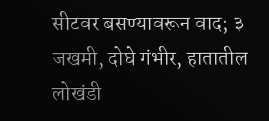सीटवर बसण्यावरून वाद; ३ जखमी, दोघे गंभीर, हातातील लोखंडी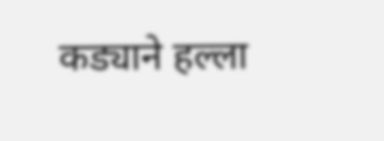कड्याने हल्ला